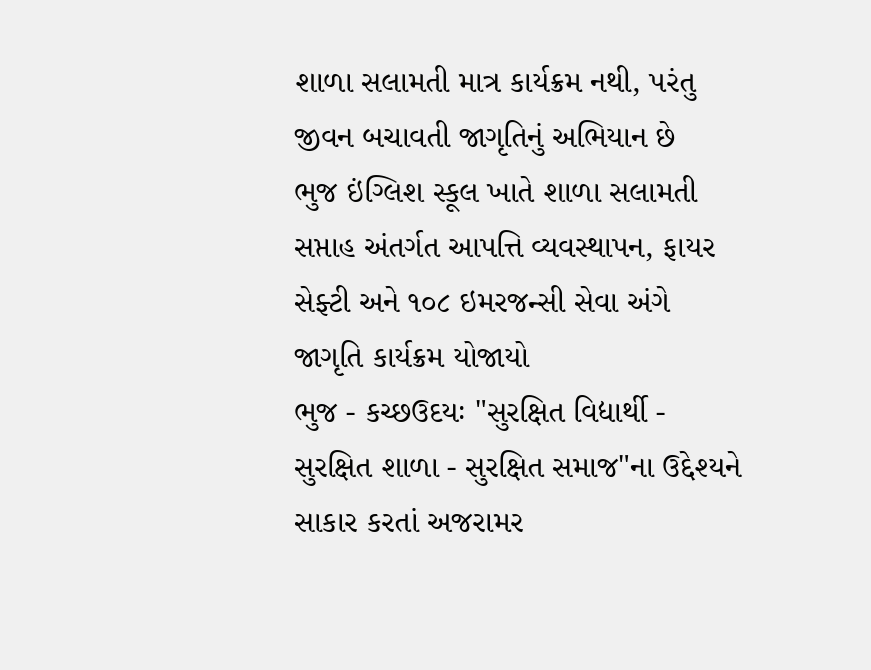શાળા સલામતી માત્ર કાર્યક્રમ નથી, પરંતુ જીવન બચાવતી જાગૃતિનું અભિયાન છે
ભુજ ઇંગ્લિશ સ્કૂલ ખાતે શાળા સલામતી સપ્તાહ અંતર્ગત આપત્તિ વ્યવસ્થાપન, ફાયર સેફ્ટી અને ૧૦૮ ઇમરજન્સી સેવા અંગે જાગૃતિ કાર્યક્રમ યોજાયો
ભુજ - કચ્છઉદયઃ "સુરક્ષિત વિદ્યાર્થી - સુરક્ષિત શાળા - સુરક્ષિત સમાજ"ના ઉદ્દેશ્યને સાકાર કરતાં અજરામર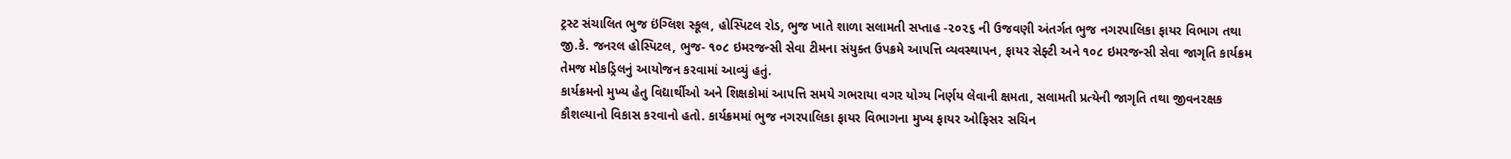ટ્રસ્ટ સંચાલિત ભુજ ઇંગ્લિશ સ્કૂલ, હોસ્પિટલ રોડ, ભુજ ખાતે શાળા સલામતી સપ્તાહ -૨૦૨૬ ની ઉજવણી અંતર્ગત ભુજ નગરપાલિકા ફાયર વિભાગ તથા જી.કે. જનરલ હોસ્પિટલ, ભુજ- ૧૦૮ ઇમરજન્સી સેવા ટીમના સંયુક્ત ઉપક્રમે આપત્તિ વ્યવસ્થાપન, ફાયર સેફ્ટી અને ૧૦૮ ઇમરજન્સી સેવા જાગૃતિ કાર્યક્રમ તેમજ મોકડ્રિલનું આયોજન કરવામાં આવ્યું હતું.
કાર્યક્રમનો મુખ્ય હેતુ વિદ્યાર્થીઓ અને શિક્ષકોમાં આપત્તિ સમયે ગભરાયા વગર યોગ્ય નિર્ણય લેવાની ક્ષમતા, સલામતી પ્રત્યેની જાગૃતિ તથા જીવનરક્ષક કૌશલ્યાનો વિકાસ કરવાનો હતો. કાર્યક્રમમાં ભુજ નગરપાલિકા ફાયર વિભાગના મુખ્ય ફાયર ઓફિસર સચિન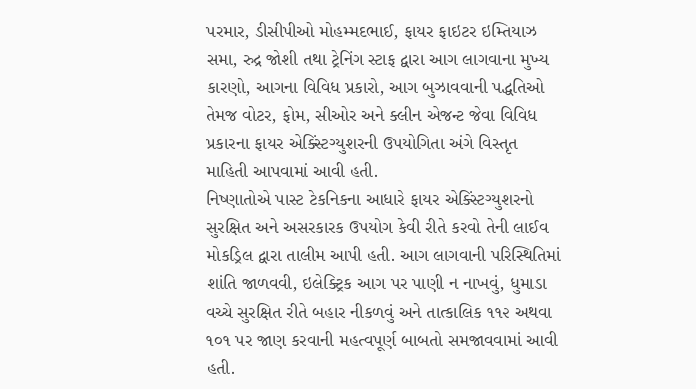પરમાર, ડીસીપીઓ મોહમ્મદભાઈ, ફાયર ફાઇટર ઇમ્તિયાઝ સમા, રુદ્ર જોશી તથા ટ્રેનિંગ સ્ટાફ દ્વારા આગ લાગવાના મુખ્ય કારણો, આગના વિવિધ પ્રકારો, આગ બુઝાવવાની પદ્ધતિઓ તેમજ વોટર, ફોમ, સીઓર અને ક્લીન એજન્ટ જેવા વિવિધ પ્રકારના ફાયર એક્સ્ટિંગ્યુશરની ઉપયોગિતા અંગે વિસ્તૃત માહિતી આપવામાં આવી હતી.
નિષ્ણાતોએ પાસ્ટ ટેકનિકના આધારે ફાયર એક્સ્ટિંગ્યુશરનો સુરક્ષિત અને અસરકારક ઉપયોગ કેવી રીતે કરવો તેની લાઈવ મોકડ્રિલ દ્વારા તાલીમ આપી હતી. આગ લાગવાની પરિસ્થિતિમાં શાંતિ જાળવવી, ઇલેક્ટ્રિક આગ પર પાણી ન નાખવું, ધુમાડા વચ્ચે સુરક્ષિત રીતે બહાર નીકળવું અને તાત્કાલિક ૧૧૨ અથવા ૧૦૧ પર જાણ કરવાની મહત્વપૂર્ણ બાબતો સમજાવવામાં આવી હતી.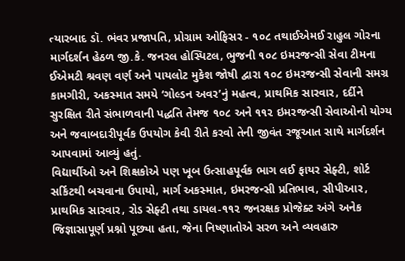ત્યારબાદ ડૉ. ભંવર પ્રજાપતિ, પ્રોગ્રામ ઓફિસર - ૧૦૮ તથાઈએમઈ રાહુલ ગોરના માર્ગદર્શન હેઠળ જી.કે. જનરલ હોસ્પિટલ, ભુજની ૧૦૮ ઇમરજન્સી સેવા ટીમના ઈએમટી શ્રવણ વર્ણ અને પાયલોટ મુકેશ જોષી દ્વારા ૧૦૮ ઇમરજન્સી સેવાની સમગ્ર કામગીરી, અકસ્માત સમયે ‘ગોલ્ડન અવર’નું મહત્વ, પ્રાથમિક સારવાર, દર્દીને સુરક્ષિત રીતે સંભાળવાની પદ્ધતિ તેમજ ૧૦૮ અને ૧૧૨ ઇમરજન્સી સેવાઓનો યોગ્ય અને જવાબદારીપૂર્વક ઉપયોગ કેવી રીતે કરવો તેની જીવંત રજૂઆત સાથે માર્ગદર્શન આપવામાં આવ્યું હતું.
વિદ્યાર્થીઓ અને શિક્ષકોએ પણ ખૂબ ઉત્સાહપૂર્વક ભાગ લઈ ફાયર સેફ્ટી, શોર્ટ સર્કિટથી બચવાના ઉપાયો, માર્ગ અકસ્માત, ઇમરજન્સી પ્રતિભાવ, સીપીઆર, પ્રાથમિક સારવાર, રોડ સેફ્ટી તથા ડાયલ-૧૧૨ જનરક્ષક પ્રોજેક્ટ અંગે અનેક જિજ્ઞાસાપૂર્ણ પ્રશ્નો પૂછ્યા હતા, જેના નિષ્ણાતોએ સરળ અને વ્યવહારુ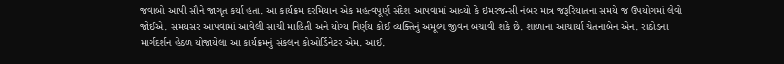જવાબો આપી સૌને જાગૃત કર્યા હતા. આ કાર્યક્રમ દરમિયાન એક મહત્વપૂર્ણ સંદેશ આપવામાં આવ્યો કે ઇમરજન્સી નંબર માત્ર જરૂરિયાતના સમયે જ ઉપયોગમાં લેવો જોઈએ. સમયસર આપવામાં આવેલી સાચી માહિતી અને યોગ્ય નિર્ણય કોઈ વ્યક્તિનું અમૂલ્ય જીવન બચાવી શકે છે. શાળાના આચાર્યા ચેતનાબેન એન. રાઠોડના માર્ગદર્શન હેઠળ યોજાયેલા આ કાર્યક્રમનું સંકલન કોઓર્ડિનેટર એમ. આઈ.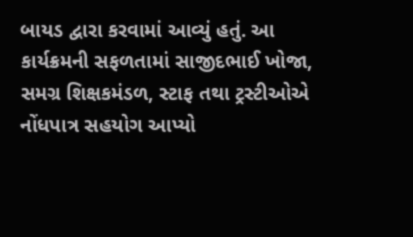બાયડ દ્વારા કરવામાં આવ્યું હતું. આ કાર્યક્રમની સફળતામાં સાજીદભાઈ ખોજા, સમગ્ર શિક્ષકમંડળ, સ્ટાફ તથા ટ્રસ્ટીઓએ નોંધપાત્ર સહયોગ આપ્યો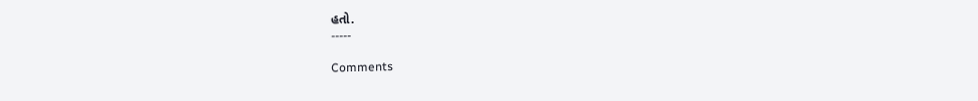હતો.
-----

Comments